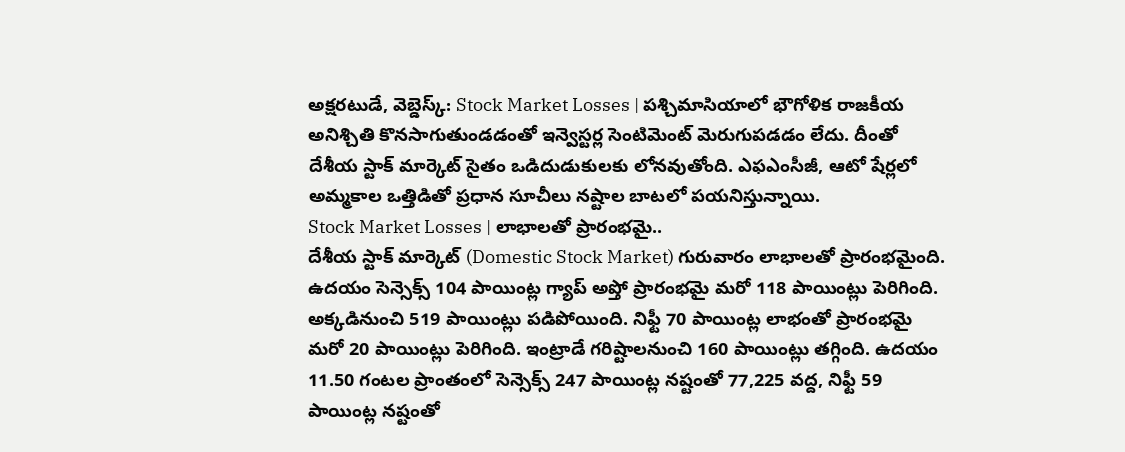అక్షరటుడే, వెబ్డెస్క్: Stock Market Losses | పశ్చిమాసియాలో భౌగోళిక రాజకీయ అనిశ్చితి కొనసాగుతుండడంతో ఇన్వెస్టర్ల సెంటిమెంట్ మెరుగుపడడం లేదు. దీంతో దేశీయ స్టాక్ మార్కెట్ సైతం ఒడిదుడుకులకు లోనవుతోంది. ఎఫఎంసీజీ, ఆటో షేర్లలో అమ్మకాల ఒత్తిడితో ప్రధాన సూచీలు నష్టాల బాటలో పయనిస్తున్నాయి.
Stock Market Losses | లాభాలతో ప్రారంభమై..
దేశీయ స్టాక్ మార్కెట్ (Domestic Stock Market) గురువారం లాభాలతో ప్రారంభమైంది. ఉదయం సెన్సెక్స్ 104 పాయింట్ల గ్యాప్ అప్తో ప్రారంభమై మరో 118 పాయింట్లు పెరిగింది. అక్కడినుంచి 519 పాయింట్లు పడిపోయింది. నిఫ్టీ 70 పాయింట్ల లాభంతో ప్రారంభమై మరో 20 పాయింట్లు పెరిగింది. ఇంట్రాడే గరిష్టాలనుంచి 160 పాయింట్లు తగ్గింది. ఉదయం 11.50 గంటల ప్రాంతంలో సెన్సెక్స్ 247 పాయింట్ల నష్టంతో 77,225 వద్ద, నిఫ్టీ 59 పాయింట్ల నష్టంతో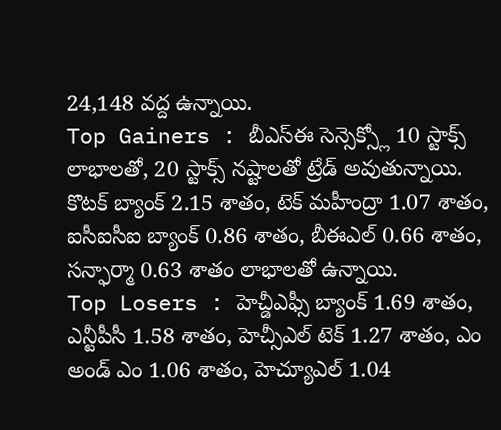24,148 వద్ద ఉన్నాయి.
Top Gainers : బీఎస్ఈ సెన్సెక్స్లో 10 స్టాక్స్ లాభాలతో, 20 స్టాక్స్ నష్టాలతో ట్రేడ్ అవుతున్నాయి. కొటక్ బ్యాంక్ 2.15 శాతం, టెక్ మహీంద్రా 1.07 శాతం, ఐసీఐసీఐ బ్యాంక్ 0.86 శాతం, బీఈఎల్ 0.66 శాతం, సన్ఫార్మా 0.63 శాతం లాభాలతో ఉన్నాయి.
Top Losers : హెచ్డీఎఫ్సీ బ్యాంక్ 1.69 శాతం, ఎన్టీపీసీ 1.58 శాతం, హెచ్సీఎల్ టెక్ 1.27 శాతం, ఎం అండ్ ఎం 1.06 శాతం, హెచ్యూఎల్ 1.04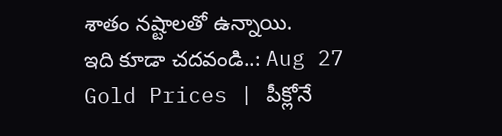శాతం నష్టాలతో ఉన్నాయి.
ఇది కూడా చదవండి..: Aug 27 Gold Prices | పీక్లోనే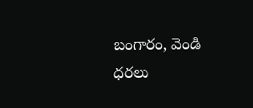బంగారం, వెండి ధరలు